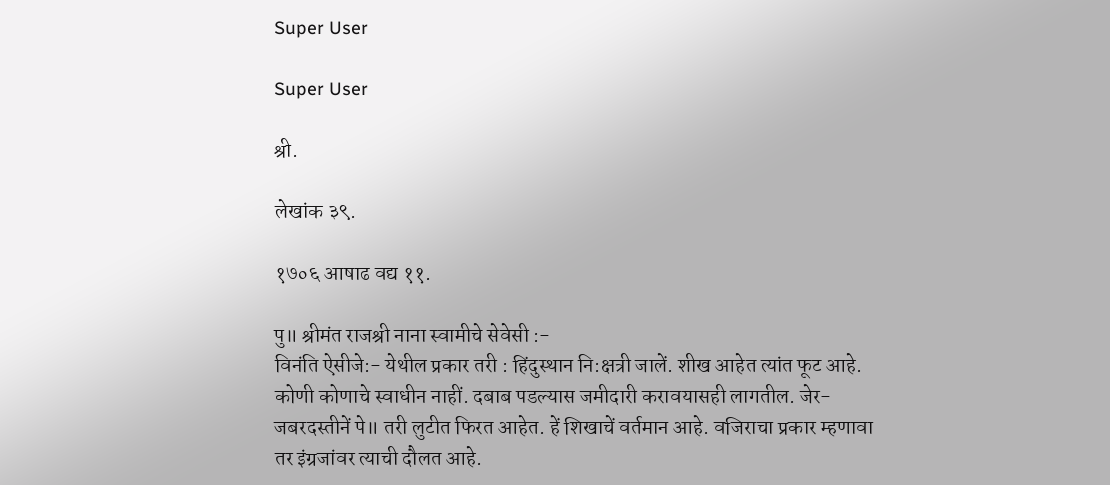Super User

Super User

श्री.

लेखांक ३९.

१७०६ आषाढ वद्य ११.

पु॥ श्रीमंत राजश्री नाना स्वामीचे सेवेसी :-
विनंति ऐसीजे:- येथील प्रकार तरी : हिंदुस्थान नि:क्षत्री जालें. शीख आहेत त्यांत फूट आहे. कोणी कोणाचे स्वाधीन नाहीं. दबाब पडल्यास जमीदारी करावयासही लागतील. जेर-जबरदस्तीनें पे॥ तरी लुटीत फिरत आहेत. हें शिखाचें वर्तमान आहे. वजिराचा प्रकार म्हणावा तर इंग्रजांवर त्याची दौलत आहे.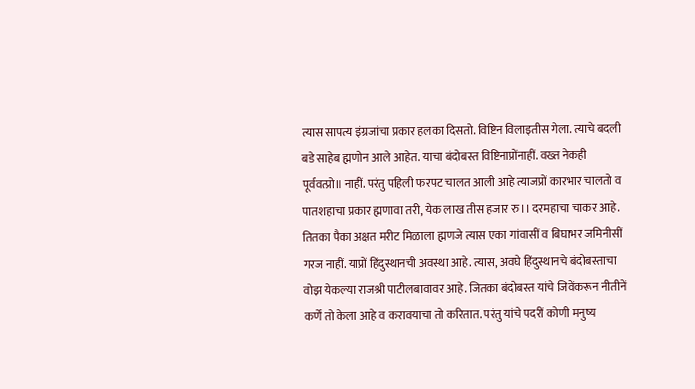त्यास सापत्य इंग्रजांचा प्रकार हलका दिसतो. विष्टिन विलाइतीस गेला. त्याचे बदली बडे साहेब ह्मणोन आले आहेत. याचा बंदोबस्त विष्टिनाप्रोंनाहीं. वख्त नेकही पूर्ववत्प्रो॥ नाहीं. परंतु पहिली फरपट चालत आली आहे त्याजप्रों कारभार चालतो व पातशहाचा प्रकार ह्मणावा तरी, येक लाख तीस हजार रु।। दरमहाचा चाकर आहे. तितका पैका अक्षत मरीट मिळाला ह्मणजे त्यास एका गांवासीं व बिघाभर जमिनीसीं गरज नाहीं. याप्रों हिंदुस्थानची अवस्था आहे. त्यास, अवघे हिंदुस्थानचे बंदोबस्ताचा वोझ येकल्या राजश्री पाटीलबावावर आहे. जितका बंदोबस्त यांचे जिवेंकरून नीतीनें कर्णें तो केला आहे व करावयाचा तो करितात. परंतु यांचे पदरीं कोणी मनुष्य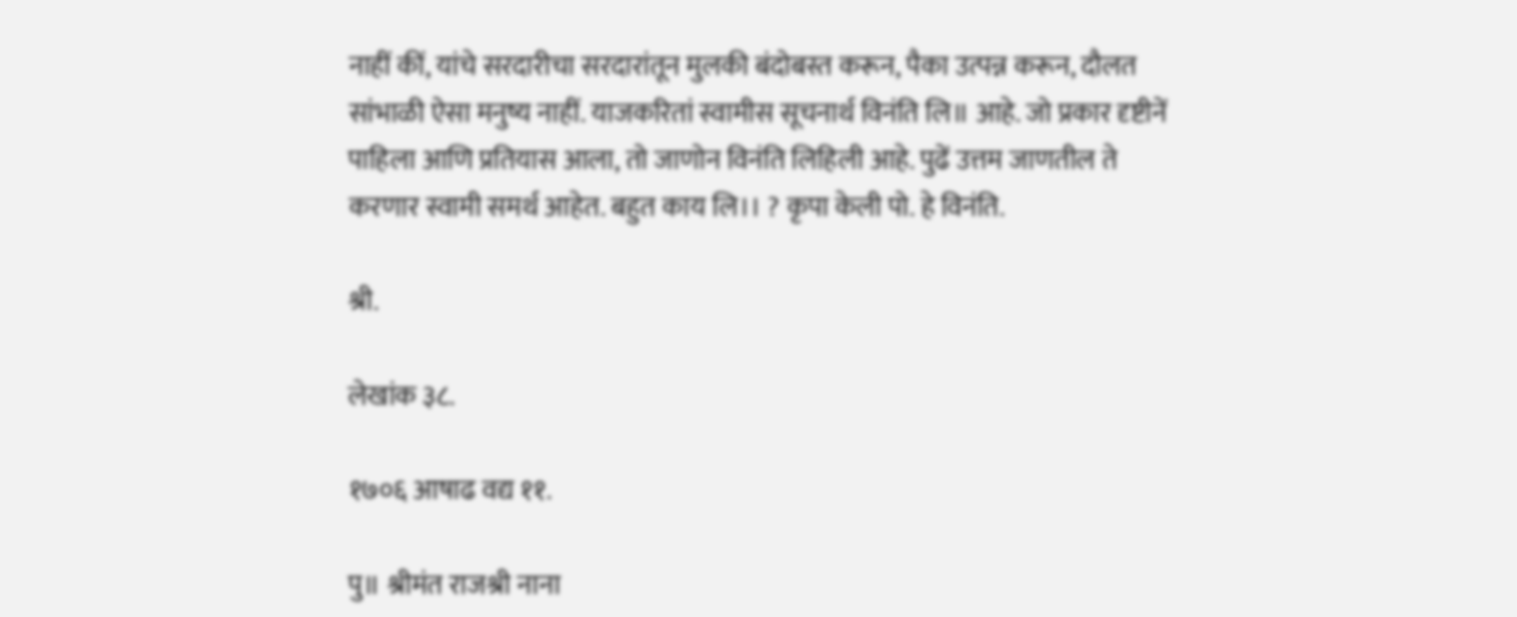नाहीं कीं, यांचे सरदारीचा सरदारांतून मुलकी बंदोबस्त करून, पैका उत्पन्न करून, दौलत सांभाळी ऐसा मनुष्य नाहीं. याजकरितां स्वामीस सूचनार्थ विनंति लि॥ आहे. जो प्रकार दृष्टीनें पाहिला आणि प्रतियास आला, तो जाणोन विनंति लिहिली आहे. पुढें उत्तम जाणतील ते करणार स्वामी समर्थ आहेत. बहुत काय लि।। ? कृपा केली पो. हे विनंति.

श्री.

लेखांक ३८.

१७०६ आषाढ वद्य ११.

पु॥ श्रीमंत राजश्री नाना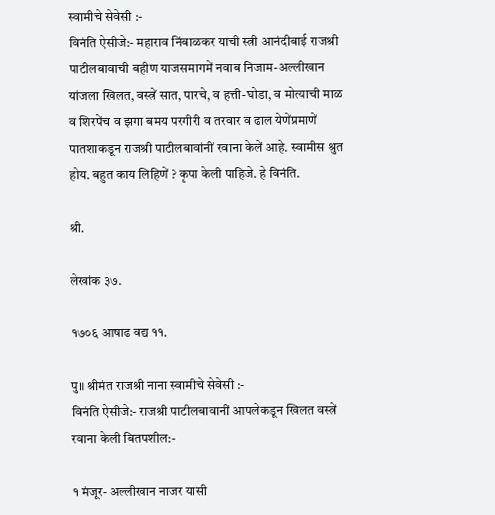स्वामीचे सेवेसी :-
विनंति ऐसीजे:- महाराव निंबाळकर याची स्त्री आनंदीबाई राजश्री पाटीलबावाची बहीण याजसमागमें नवाब निजाम-अल्लीखान यांजला खिलत, वस्त्रें सात, पारचे, व हत्ती-घोडा, व मोत्याची माळ व शिरपेंच व झगा बमय परगीरी व तरवार व ढाल येणेंप्रमाणें पातशाकडून राजश्री पाटीलबावांनीं रवाना केलें आहे. स्वामीस श्रुत होय. बहुत काय लिहिणें ? कृपा केली पाहिजे. हे विनंति.

श्री.

लेखांक ३७.

१७०६ आषाढ वद्य ११.

पु॥ श्रीमंत राजश्री नाना स्वामीचे सेवेसी :-
विनंति ऐसीजे:- राजश्री पाटीलबावानीं आपलेकडून खिलत वस्त्रें रवाना केली बितपशील:-

१ मंजूर- अल्लीखान नाजर यासी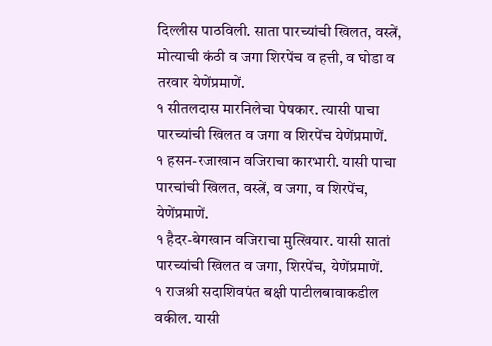दिल्लीस पाठविली. साता पारच्यांची खिलत, वस्त्रें, मोत्याची कंठी व जगा शिरपेंच व हत्ती, व घोडा व तरवार येणेंप्रमाणें.
१ सीतलदास मारनिलेचा पेषकार. त्यासी पाचा पारच्यांची खिलत व जगा व शिरपेंच येणेंप्रमाणें.
१ हसन-रजाखान वजिराचा कारभारी. यासी पाचा पारचांची खिलत, वस्त्रें, व जगा, व शिरपेंच, येणेंप्रमाणें.
१ हैदर-बेगखान वजिराचा मुत्खियार. यासी सातां पारच्यांची खिलत व जगा, शिरपेंच, येणेंप्रमाणें.
१ राजश्री सदाशिवपंत बक्षी पाटीलबावाकडील वकील. यासी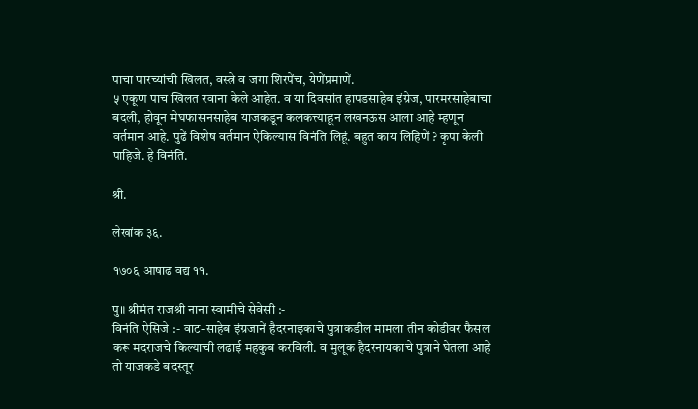पाचा पारच्यांची खिलत, वस्त्रे व जगा शिरपेंच, येणेंप्रमाणें.
५ एकूण पाच खिलत रवाना केले आहेत. व या दिवसांत हापडसाहेब इंग्रेज, पारमरसाहेबाचा बदली, होवून मेघफासनसाहेब याजकडून कलकत्त्याहून लखनऊस आला आहे म्हणून वर्तमान आहे. पुढें विशेष वर्तमान ऐकिल्यास विनंति लिहूं. बहुत काय लिहिणें ? कृपा केली पाहिजे. हे विनंति.

श्री.

लेखांक ३६.

१७०६ आषाढ वद्य ११.

पु॥ श्रीमंत राजश्री नाना स्वामीचे सेवेसी :-
विनंति ऐसिजे :- वाट-साहेब इंग्रजानें हैदरनाइकाचे पुत्राकडील मामला तीन कोडीवर फैसल करू मदराजचे किल्याची लढाई महकुब करविली. व मुलूक हैदरनायकाचे पुत्राने घेतला आहे तो याजकडे बदस्तूर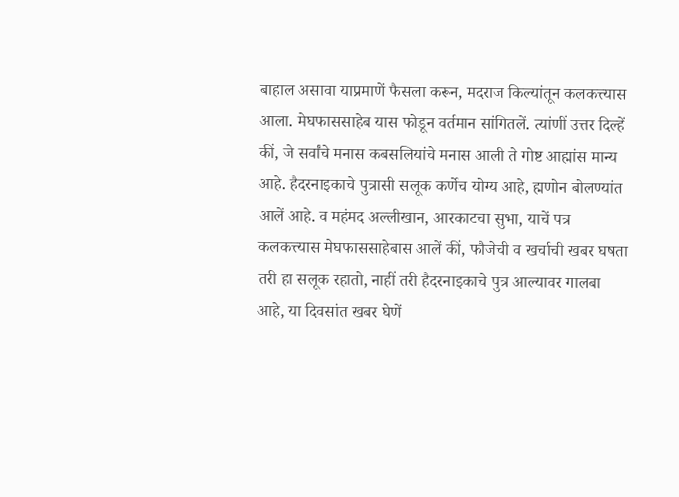बाहाल असावा याप्रमाणें फैसला करून, मदराज किल्यांतून कलकत्त्यास आला. मेघफाससाहेब यास फोडून वर्तमान सांगितलें. त्यांणीं उत्तर दिल्हें कीं, जे सर्वांचे मनास कबसलियांचे मनास आली ते गोष्ट आह्मांस मान्य आहे. हैदरनाइकाचे पुत्रासी सलूक कर्णेच योग्य आहे, ह्मणोन बोलण्यांत आलें आहे. व महंमद अल्लीखान, आरकाटचा सुभा, याचें पत्र कलकत्त्यास मेघफाससाहेबास आलें कीं, फौजेची व खर्चाची खबर घषता तरी हा सलूक रहातो, नाहीं तरी हैदरनाइकाचे पुत्र आल्यावर गालबा आहे, या दिवसांत खबर घेणें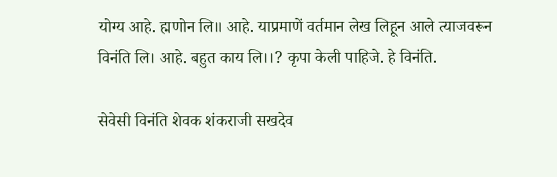योग्य आहे. ह्मणोन लि॥ आहे. याप्रमाणें वर्तमान लेख लिहून आले त्याजवरून विनंति लि। आहे. बहुत काय लि।।? कृपा केली पाहिजे. हे विनंति.

सेवेसी विनंति शेवक शंकराजी सखदेव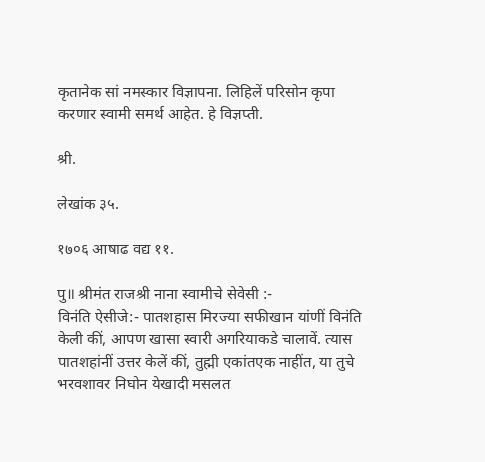कृतानेक सां नमस्कार विज्ञापना. लिहिलें परिसोन कृपा करणार स्वामी समर्थ आहेत. हे विज्ञप्ती.

श्री.

लेखांक ३५.

१७०६ आषाढ वद्य ११.

पु॥ श्रीमंत राजश्री नाना स्वामीचे सेवेसी :-
विनंति ऐसीजे:- पातशहास मिरज्या सफीखान यांणीं विनंति केली कीं, आपण खासा स्वारी अगरियाकडे चालावें. त्यास पातशहांनीं उत्तर केलें कीं, तुह्मी एकांतएक नाहींत, या तुचे भरवशावर निघोन येखादी मसलत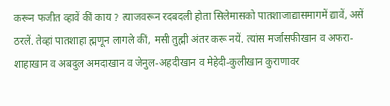करून फजीत व्हावें कीं काय ? त्याजवरून रदबदली होता सिलेमासको पातशाजाद्यासमागमें द्यावें, असें ठरलें. तेव्हां पातशाहा ह्मणून लागले कीं, मसी तुह्मी अंतर करू नयें. त्यांस मर्जासफीखान व अफरा-शाहाखान व अबदुल अमदाखान व जेनुल-अहदीखान व मेहेदी-कुलीखान कुराणावर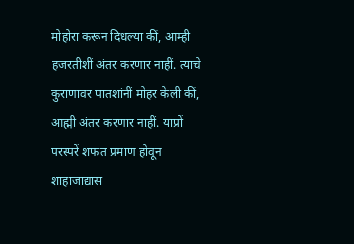मोहोरा करून दिधल्या कीं, आम्ही हजरतीशीं अंतर करणार नाहीं. त्याचे कुराणावर पातशांनीं मोहर केली कीं, आह्मी अंतर करणार नाहीं. याप्रों परस्परें शफत प्रमाण होवून शाहाजाद्यास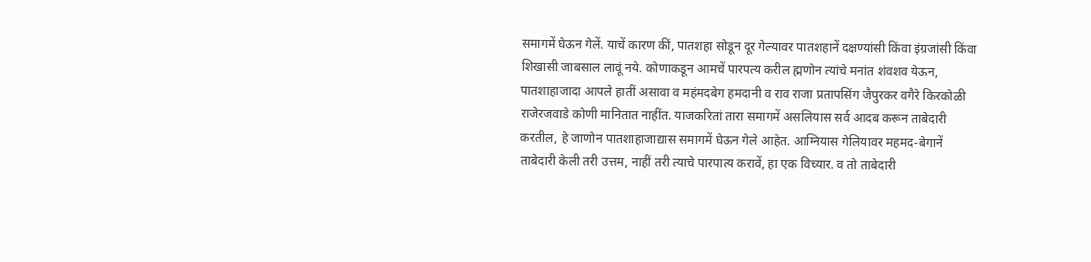समागमें घेऊन गेलें. याचें कारण कीं, पातशहा सोडून दूर गेल्यावर पातशहानें दक्षण्यांसी किंवा इंग्रजांसी किंवा शिखासी जाबसाल लावूं नये. कोणाकडून आमचें पारपत्य करील ह्मणोन त्यांचे मनांत शंवशव येऊन, पातशाहाजादा आपले हातीं असावा व महंमदबेग हमदानी व राव राजा प्रतापसिंग जैपुरकर वगैरे किरकोळी राजेरजवाडे कोणी मानितात नाहींत. याजकरितां तारा समागमें असलियास सर्व आदब करून ताबेदारी करतील, हे जाणोन पातशाहाजाद्यास समागमें घेऊन गेले आहेत. आग्नियास गेलियावर महमद-बेगानें ताबेदारी केली तरी उत्तम, नाहीं तरी त्याचे पारपात्य करावें, हा एक विच्यार. व तो ताबेदारी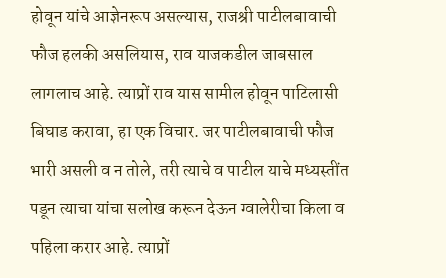होवून यांचे आज्ञेनरूप असल्यास, राजश्री पाटीलबावाची फौज हलकी असलियास, राव याजकडील जाबसाल लागलाच आहे. त्याप्रों राव यास सामील होवून पाटिलासी बिघाड करावा, हा एक विचार. जर पाटीलबावाची फौज भारी असली व न तोले, तरी त्याचे व पाटील याचे मध्यस्तींत पडून त्याचा यांचा सलोख करून देऊन ग्वालेरीचा किला व पहिला करार आहे. त्याप्रों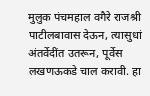मुलुक पंचमहाल वगैरे राजश्री पाटीलबावास देऊन, त्यासुधां अंतर्वेदींत उतरून, पूर्वेस लखणऊकडे चाल करावी. हा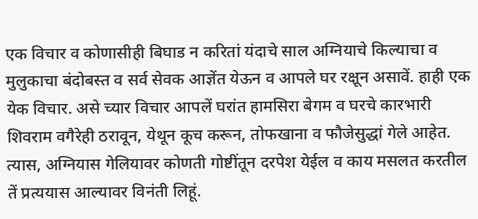एक विचार व कोणासीही बिघाड न करितां यंदाचे साल अग्नियाचे किल्याचा व मुलुकाचा बंदोबस्त व सर्व सेवक आज्ञेंत येऊन व आपले घर रक्षून असावें. हाही एक येक विचार. असे च्यार विचार आपलें घरांत हामसिरा बेगम व घरचे कारभारी शिवराम वगैरेही ठरावून, येथून कूच करून, तोफखाना व फौजेसुद्धां गेले आहेत. त्यास, अग्नियास गेलियावर कोणती गोष्टींतून दरपेश येईल व काय मसलत करतील तें प्रत्ययास आल्यावर विनंती लिहूं.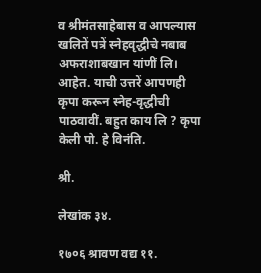व श्रीमंतसाहेबास व आपल्यास खलितें पत्रें स्नेहवृद्धीचे नबाब अफराशाबखान यांणीं लि। आहेत. याची उत्तरें आपणही कृपा करून स्नेह-वृद्धीची पाठवावीं. बहुत काय लि ? कृपा केली पो. हे विनंति.

श्री.

लेखांक ३४.

१७०६ श्रावण वद्य ११.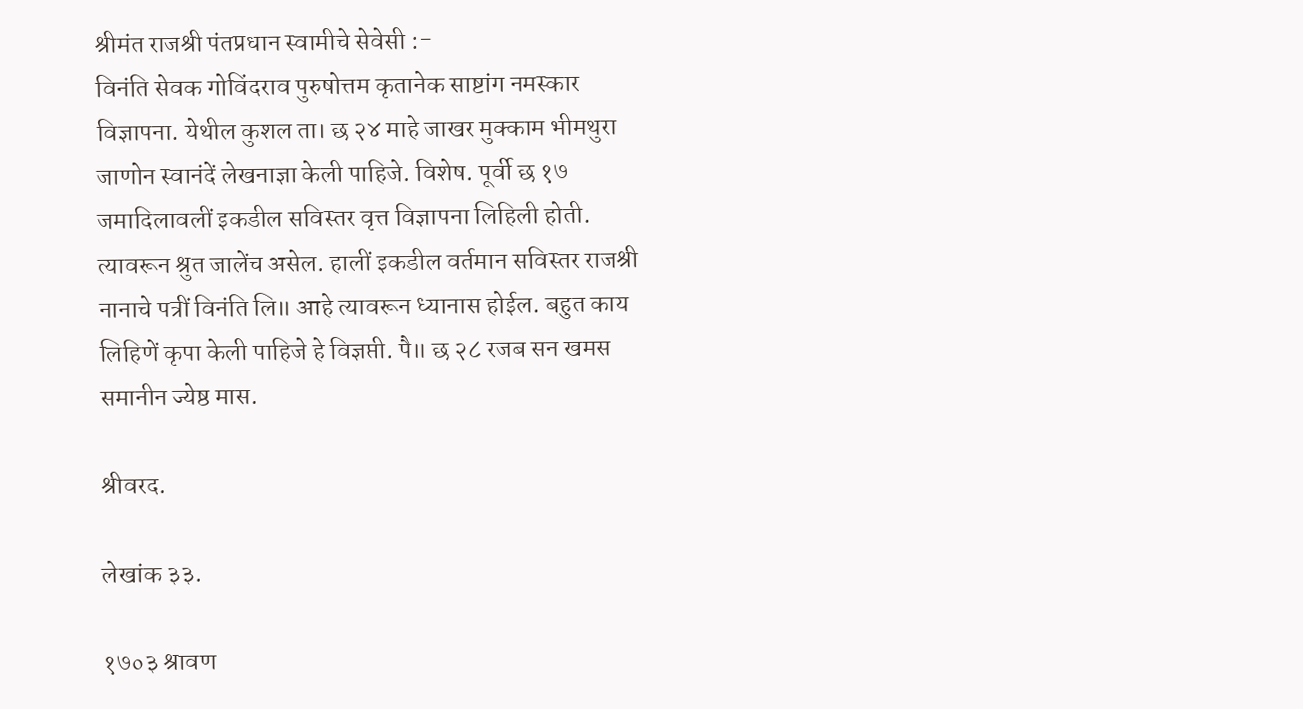श्रीमंत राजश्री पंतप्रधान स्वामीचे सेवेसी :-
विनंति सेवक गोविंदराव पुरुषोत्तम कृतानेक साष्टांग नमस्कार विज्ञापना. येथील कुशल ता। छ २४ माहे जाखर मुक्काम भीमथुरा जाणोन स्वानंदें लेखनाज्ञा केली पाहिजे. विशेष. पूर्वी छ १७ जमादिलावलीं इकडील सविस्तर वृत्त विज्ञापना लिहिली होती. त्यावरून श्रुत जालेंच असेल. हालीं इकडील वर्तमान सविस्तर राजश्री नानाचे पत्रीं विनंति लि॥ आहे त्यावरून ध्यानास होईल. बहुत काय लिहिणें कृपा केली पाहिजे हे विज्ञप्ती. पै॥ छ २८ रजब सन खमस समानीन ज्येष्ठ मास.

श्रीवरद.

लेखांक ३३.

१७०३ श्रावण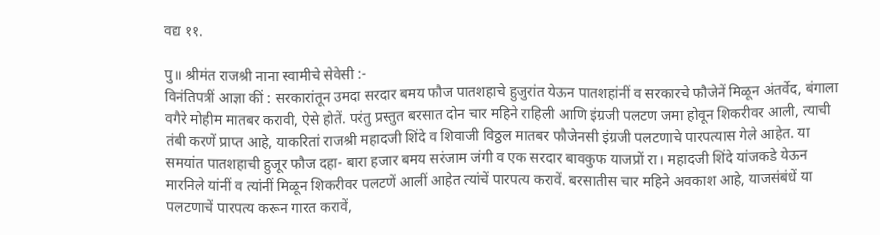वद्य ११.

पु॥ श्रीमंत राजश्री नाना स्वामीचे सेवेसी :-
विनंतिपत्रीं आज्ञा कीं : सरकारांतून उमदा सरदार बमय फौज पातशहाचे हुजुरांत येऊन पातशहांनीं व सरकारचे फौजेनें मिळून अंतर्वेद, बंगाला वगैरे मोहीम मातबर करावी, ऐसे होतें. परंतु प्रस्तुत बरसात दोन चार महिने राहिली आणि इंग्रजी पलटण जमा होवून शिकरीवर आली, त्याची तंबी करणें प्राप्त आहे, याकरितां राजश्री महादजी शिंदे व शिवाजी विठ्ठल मातबर फौजेनसी इंग्रजी पलटणाचे पारपत्यास गेले आहेत. या समयांत पातशहाची हुजूर फौज दहा- बारा हजार बमय सरंजाम जंगी व एक सरदार बावकुफ याजप्रों रा। महादजी शिंदे यांजकडे येऊन मारनिले यांनीं व त्यांनीं मिळून शिकरीवर पलटणें आलीं आहेत त्यांचें पारपत्य करावें. बरसातीस चार महिने अवकाश आहे, याजसंबंधें या पलटणाचें पारपत्य करून गारत करावें,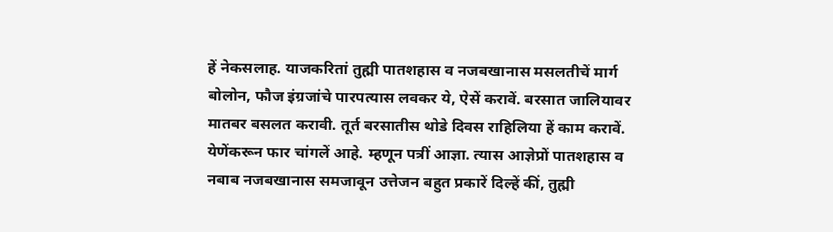हें नेकसलाह. याजकरितां तुह्मी पातशहास व नजबखानास मसलतीचें मार्ग बोलोन, फौज इंग्रजांचे पारपत्यास लवकर ये, ऐसें करावें. बरसात जालियावर मातबर बसलत करावी. तूर्त बरसातीस थोडे दिवस राहिलिया हें काम करावें. येणेंकरून फार चांगलें आहे. म्हणून पत्रीं आज्ञा. त्यास आज्ञेप्रों पातशहास व नबाब नजबखानास समजावून उत्तेजन बहुत प्रकारें दिल्हें कीं, तुह्मी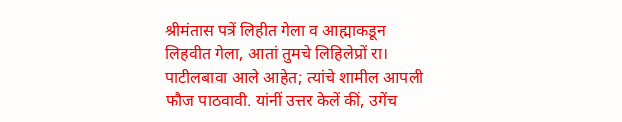श्रीमंतास पत्रें लिहीत गेला व आह्माकडून लिहवीत गेला, आतां तुमचे लिहिलेप्रों रा। पाटीलबावा आले आहेत; त्यांचे शामील आपली फौज पाठवावी. यांनीं उत्तर केलें कीं, उगेंच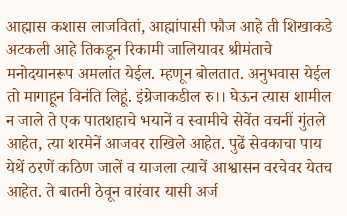आह्मास कशास लाजवितां, आह्मांपासी फौज आहे ती शिखाकडे अटकली आहे तिकडून रिकामी जालियावर श्रीमंताचे मनोदयानरूप अमलांत येईल. म्हणून बोलतात. अनुभवास येईल तो मागाहून विनंति लिहूं. इंग्रेजाकडील रु।। घेऊन त्यास शामील न जाले ते एक पातशहाचे भयानें व स्वामीचे सेवेंत वचनीं गुंतले आहेत, त्या शरमेनें आजवर राखिले आहेत. पुढें सेवकाचा पाय येथें ठरणें कठिण जालें व याजला त्याचें आश्वासन वरचेवर येतच आहेत. ते बातनी ठेवून वारंवार यासी अर्ज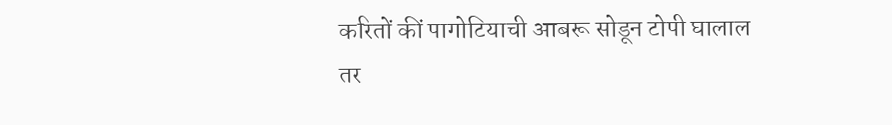करितों कीं पागोटियाची आबरू सोडून टोपी घालाल तर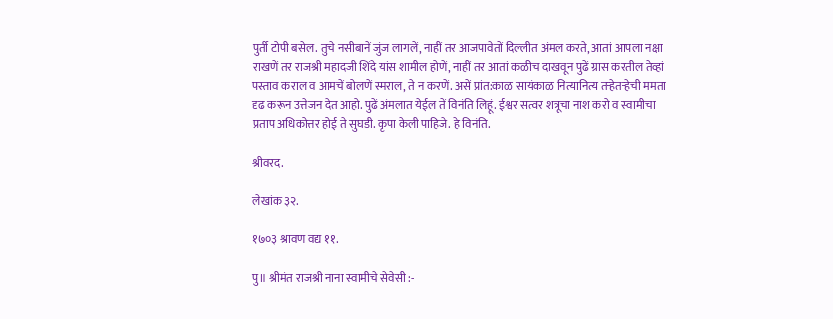पुर्ती टोपी बसेल. तुचे नसीबानें जुंज लागलें, नाहीं तर आजपावेतों दिल्लीत अंमल करते, आतां आपला नक्षा राखणें तर राजश्री महादजी शिंदे यांस शामील होणें, नाहीं तर आतां कळीच दाखवून पुढें ग्रास करतील तेव्हां पस्ताव कराल व आमचें बोलणें स्मराल, ते न करणें. असें प्रांत:काळ सायंकाळ नित्यानित्य तऱ्हेतऱ्हेची ममता दृढ करून उत्तेजन देत आहो. पुढें अंमलात येईल तें विनंति लिहूं. ईश्वर सत्वर शत्रूचा नाश करो व स्वामीचा प्रताप अधिकोत्तर होई ते सुघडी. कृपा केली पाहिजे. हे विनंति.

श्रीवरद.

लेखांक ३२.

१७०३ श्रावण वद्य ११.

पु॥ श्रीमंत राजश्री नाना स्वामीचे सेवेसी :-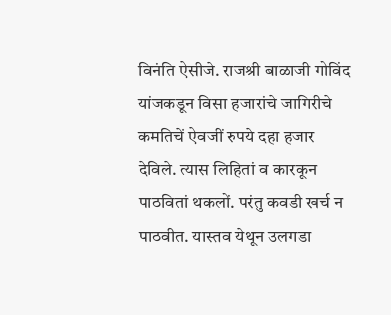विनंति ऐसीजे. राजश्री बाळाजी गोविंद यांजकडून विसा हजारांचे जागिरीचे कमतिचें ऐवजीं रुपये दहा हजार देविले. त्यास लिहितां व कारकून पाठवितां थकलों. परंतु कवडी खर्च न पाठवीत. यास्तव येथून उलगडा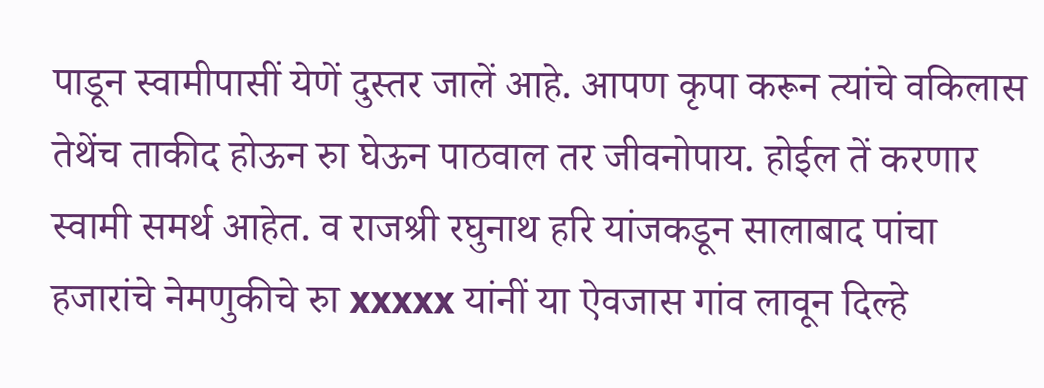पाडून स्वामीपासीं येणें दुस्तर जालें आहे. आपण कृपा करून त्यांचे वकिलास तेथेंच ताकीद होऊन रुा घेऊन पाठवाल तर जीवनोपाय. होईल तें करणार स्वामी समर्थ आहेत. व राजश्री रघुनाथ हरि यांजकडून सालाबाद पांचा हजारांचे नेमणुकीचे रुा xxxxx यांनीं या ऐवजास गांव लावून दिल्हे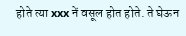होते त्या xxx नें वसूल होत होते. ते घेऊन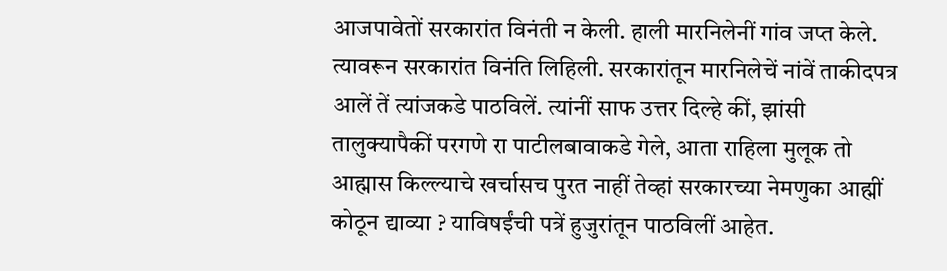आजपावेतों सरकारांत विनंती न केली. हाली मारनिलेनीं गांव जप्त केले. त्यावरून सरकारांत विनंति लिहिली. सरकारांतून मारनिलेचें नांवें ताकीदपत्र आलें तें त्यांजकडे पाठविलें. त्यांनीं साफ उत्तर दिल्हे कीं, झांसी तालुक्यापैकीं परगणे रा पाटीलबावाकडे गेले, आता राहिला मुलूक तो आह्मास किल्ल्याचे खर्चासच पुरत नाहीं तेव्हां सरकारच्या नेमणुका आह्मीं कोठून द्याव्या ? याविषईंची पत्रें हुजुरांतून पाठविलीं आहेत.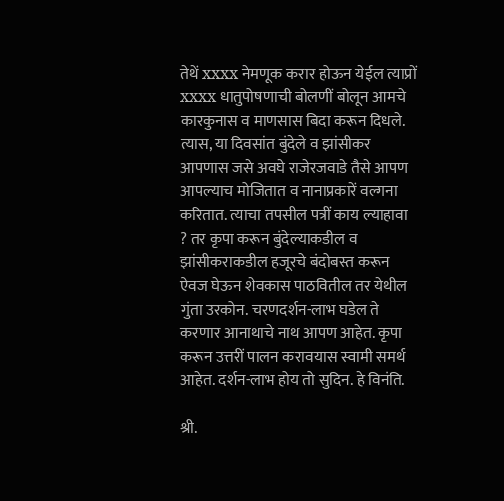तेथें xxxx नेमणूक करार होऊन येईल त्याप्रों xxxx धातुपोषणाची बोलणीं बोलून आमचे कारकुनास व माणसास बिदा करून दिधले. त्यास, या दिवसांत बुंदेले व झांसीकर आपणास जसे अवघे राजेरजवाडे तैसे आपण आपल्याच मोजितात व नानाप्रकारें वल्गना करितात. त्याचा तपसील पत्रीं काय ल्याहावा ? तर कृपा करून बुंदेल्याकडील व झांसीकराकडील हजूरचे बंदोबस्त करून ऐवज घेऊन शेवकास पाठवितील तर येथील गुंता उरकोन. चरणदर्शन-लाभ घडेल ते करणार आनाथाचे नाथ आपण आहेत. कृपा करून उत्तरीं पालन करावयास स्वामी समर्थ आहेत. दर्शन-लाभ होय तो सुदिन. हे विनंति.

श्री.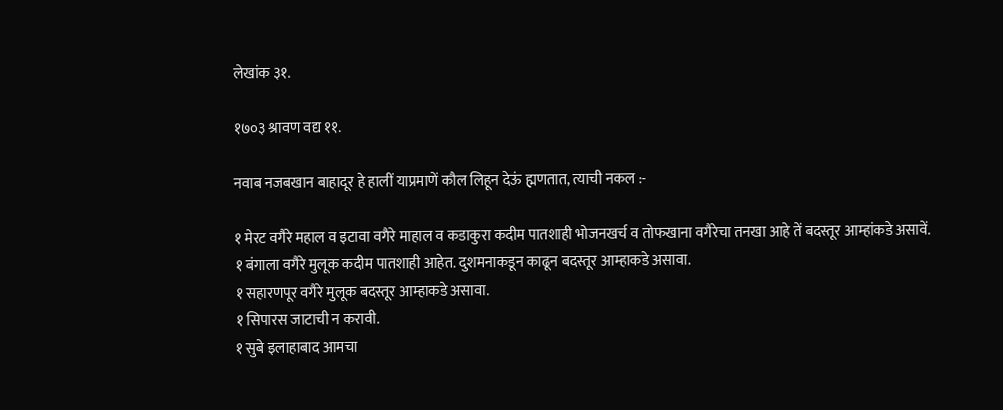लेखांक ३१.

१७०३ श्रावण वद्य ११.

नवाब नजबखान बाहादूर हे हालीं याप्रमाणें कौल लिहून देऊं ह्मणतात, त्याची नकल :-

१ मेरट वगैरे महाल व इटावा वगैरे माहाल व कडाकुरा कदीम पातशाही भोजनखर्च व तोफखाना वगैरेचा तनखा आहे तें बदस्तूर आम्हांकडे असावें.
१ बंगाला वगैरे मुलूक कदीम पातशाही आहेत. दुशमनाकडून काढून बदस्तूर आम्हाकडे असावा.
१ सहारणपूर वगैरे मुलूक बदस्तूर आम्हाकडे असावा.
१ सिपारस जाटाची न करावी.
१ सुबे इलाहाबाद आमचा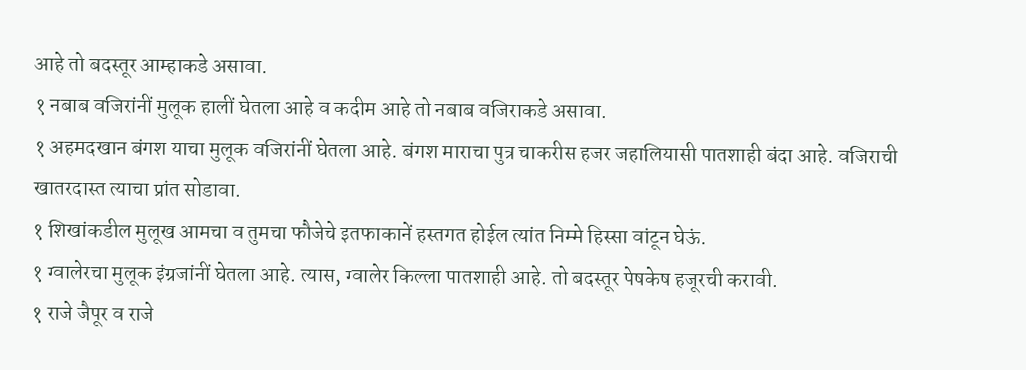आहे तो बदस्तूर आम्हाकडे असावा.
१ नबाब वजिरांनीं मुलूक हालीं घेतला आहे व कदीम आहे तो नबाब वजिराकडे असावा.
१ अहमदखान बंगश याचा मुलूक वजिरांनीं घेतला आहे. बंगश माराचा पुत्र चाकरीस हजर जहालियासी पातशाही बंदा आहे. वजिराची खातरदास्त त्याचा प्रांत सोडावा.
१ शिखांकडील मुलूख आमचा व तुमचा फौजेचे इतफाकानें हस्तगत होईल त्यांत निम्मे हिस्सा वांटून घेऊं.
१ ग्वालेरचा मुलूक इंग्रजांनीं घेतला आहे. त्यास, ग्वालेर किल्ला पातशाही आहे. तो बदस्तूर पेषकेष हजूरची करावी.
१ राजे जैपूर व राजे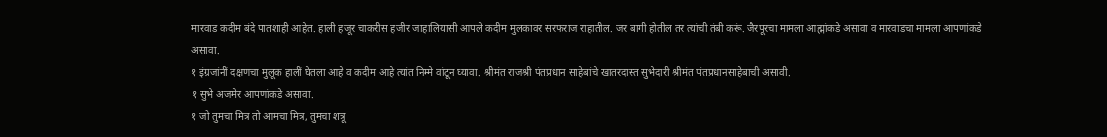मारवाड कदीम बंदे पातशाही आहेत. हाली हजूर चाकरीस हजीर जाहालियासी आपले कदीम मुलकावर सरफराज राहातील. जर बागी होतील तर त्यांची तंबी करूं. जैरपूरचा मामला आह्मांकडे असावा व मारवाडचा मामला आपणांकडे असावा.
१ इंग्रजांनीं दक्षणचा मुलूक हालीं घेतला आहे व कदीम आहे त्यांत निम्मे वांटून घ्यावा. श्रीमंत राजश्री पंतप्रधान साहेबांचे खातरदास्त सुभेदारी श्रीमंत पंतप्रधानसाहेबाची असावी.
१ सुभे अजमेर आपणांकडे असावा.
१ जो तुमचा मित्र तो आमचा मित्र, तुमचा शत्रू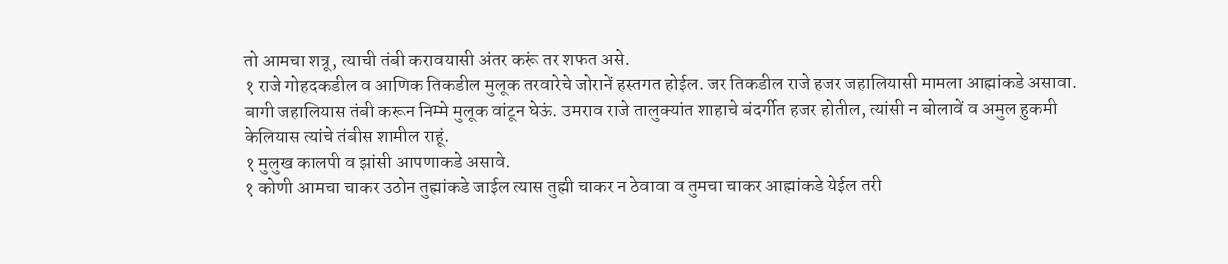तो आमचा शत्रू, त्याची तंबी करावयासी अंतर करूं तर शफत असे.
१ राजे गोहदकडील व आणिक तिकडील मुलूक तरवारेचे जोरानें हस्तगत होईल. जर तिकडील राजे हजर जहालियासी मामला आह्मांकडे असावा. बागी जहालियास तंबी करून निम्मे मुलूक वांटून घेऊं. उमराव राजे तालुक्यांत शाहाचे बंदर्गीत हजर होतील, त्यांसी न बोलावें व अमुल हुकमी केलियास त्यांचे तंबीस शामील राहूं.
१ मुलुख कालपी व झांसी आपणाकडे असावे.
१ कोणी आमचा चाकर उठोन तुह्मांकडे जाईल त्यास तुह्मी चाकर न ठेवावा व तुमचा चाकर आह्मांकडे येईल तरी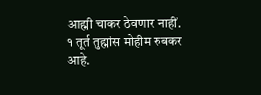आह्मी चाकर ठेवणार नाहीं.
१ तूर्त तुह्मांस मोहीम रुबकर आहे.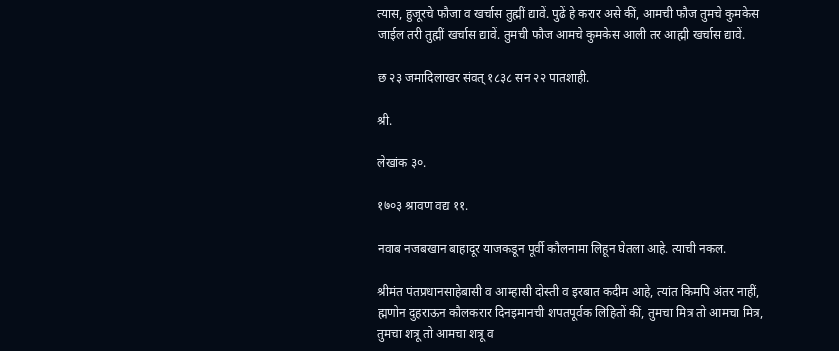त्यास, हुजूरचे फौजा व खर्चास तुह्मीं द्यावें. पुढें हे करार असे कीं, आमची फौज तुमचे कुमकेस जाईल तरी तुह्मीं खर्चास द्यावें. तुमची फौज आमचे कुमकेस आली तर आह्मी खर्चास द्यावें.

छ २३ जमादिलाखर संवत् १८३८ सन २२ पातशाही.

श्री.

लेखांक ३०.

१७०३ श्रावण वद्य ११.

नवाब नजबखान बाहादूर याजकडून पूर्वी कौलनामा लिहून घेतला आहे. त्याची नकल.

श्रीमंत पंतप्रधानसाहेबासी व आम्हासी दोस्ती व इरबात कदीम आहे, त्यांत किमपि अंतर नाहीं, ह्मणोन दुहराऊन कौलकरार दिनइमानची शपतपूर्वक लिहितों कीं, तुमचा मित्र तो आमचा मित्र, तुमचा शत्रू तो आमचा शत्रू व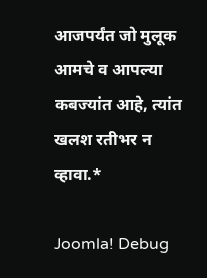आजपर्यंत जो मुलूक आमचे व आपल्या कबज्यांत आहे, त्यांत खलश रतीभर न व्हावा.*

Joomla! Debug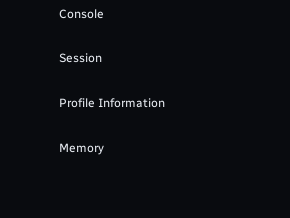Console

Session

Profile Information

Memory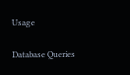Usage

Database Queries